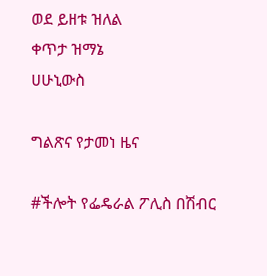ወደ ይዘቱ ዝለል
ቀጥታ ዝማኔ
ሀሁኒውስ

ግልጽና የታመነ ዜና

#ችሎት የፌዴራል ፖሊስ በሽብር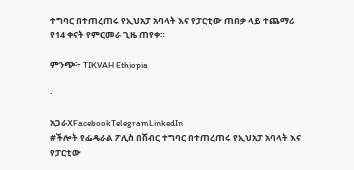ተግባር በተጠረጠሩ የኢህአፓ አባላት እና የፓርቲው ጠበቃ ላይ ተጨማሪ የ14 ቀናት የምርመራ ጊዜ ጠየቀ።

ምንጭ፦ TIKVAH Ethiopia

·

አጋራXFacebookTelegramLinkedIn
#ችሎት የፌዴራል ፖሊስ በሽብር ተግባር በተጠረጠሩ የኢህአፓ አባላት እና የፓርቲው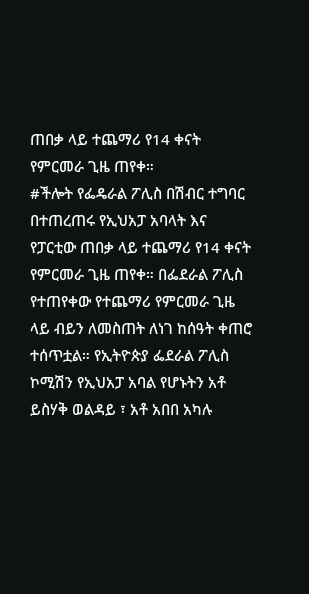ጠበቃ ላይ ተጨማሪ የ14 ቀናት የምርመራ ጊዜ ጠየቀ።
#ችሎት የፌዴራል ፖሊስ በሽብር ተግባር በተጠረጠሩ የኢህአፓ አባላት እና የፓርቲው ጠበቃ ላይ ተጨማሪ የ14 ቀናት የምርመራ ጊዜ ጠየቀ። በፌደራል ፖሊስ የተጠየቀው የተጨማሪ የምርመራ ጊዜ ላይ ብይን ለመስጠት ለነገ ከሰዓት ቀጠሮ ተሰጥቷል። የኢትዮጵያ ፌደራል ፖሊስ ኮሚሽን የኢህአፓ አባል የሆኑትን አቶ ይስሃቅ ወልዳይ ፣ አቶ አበበ አካሉ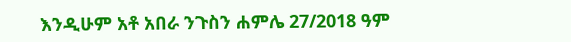እንዲሁም አቶ አበራ ንጉስን ሐምሌ 27/2018 ዓም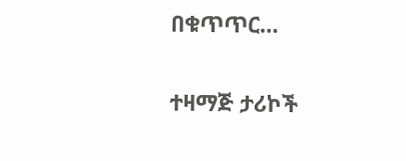በቁጥጥር…

ተዛማጅ ታሪኮች